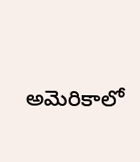అమెరికాలో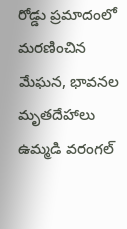రోడ్డు ప్రమాదంలో మరణించిన మేఘన, భావనల మృతదేహాలు ఉమ్మడి వరంగల్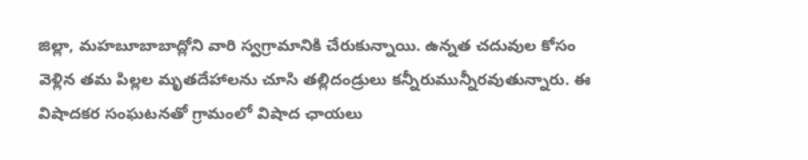జిల్లా, మహబూబాబాద్లోని వారి స్వగ్రామానికి చేరుకున్నాయి. ఉన్నత చదువుల కోసం వెళ్లిన తమ పిల్లల మృతదేహాలను చూసి తల్లిదండ్రులు కన్నీరుమున్నీరవుతున్నారు. ఈ విషాదకర సంఘటనతో గ్రామంలో విషాద ఛాయలు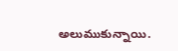అలుముకున్నాయి.